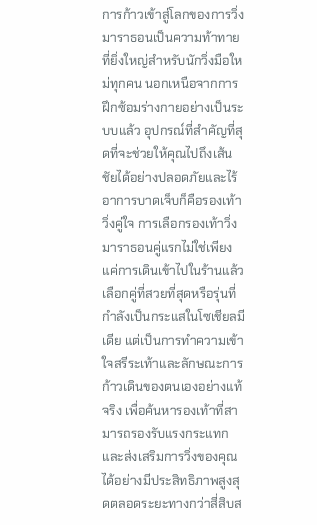การก้าวเข้าสู่โลกของการวิ่งมาราธอนเป็นความท้าทายที่ยิ่งใหญ่สำหรับนักวิ่งมือใหม่ทุกคน นอกเหนือจากการฝึกซ้อมร่างกายอย่างเป็นระบบแล้ว อุปกรณ์ที่สำคัญที่สุดที่จะช่วยให้คุณไปถึงเส้นชัยได้อย่างปลอดภัยและไร้อาการบาดเจ็บก็คือรองเท้าวิ่งคู่ใจ การเลือกรองเท้าวิ่งมาราธอนคู่แรกไม่ใช่เพียงแค่การเดินเข้าไปในร้านแล้วเลือกคู่ที่สวยที่สุดหรือรุ่นที่กำลังเป็นกระแสในโซเชียลมีเดีย แต่เป็นการทำความเข้าใจสรีระเท้าและลักษณะการก้าวเดินของตนเองอย่างแท้จริง เพื่อค้นหารองเท้าที่สามารถรองรับแรงกระแทกและส่งเสริมการวิ่งของคุณได้อย่างมีประสิทธิภาพสูงสุดตลอดระยะทางกว่าสี่สิบส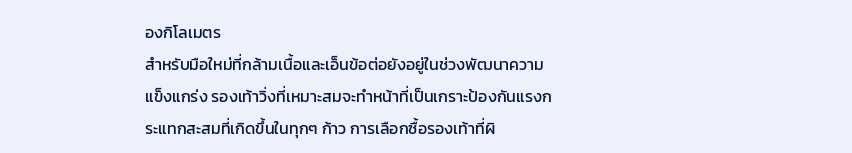องกิโลเมตร
สำหรับมือใหม่ที่กล้ามเนื้อและเอ็นข้อต่อยังอยู่ในช่วงพัฒนาความแข็งแกร่ง รองเท้าวิ่งที่เหมาะสมจะทำหน้าที่เป็นเกราะป้องกันแรงกระแทกสะสมที่เกิดขึ้นในทุกๆ ก้าว การเลือกซื้อรองเท้าที่ผิ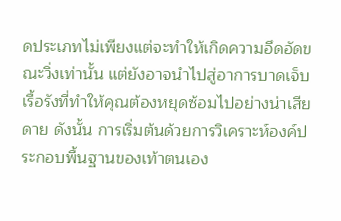ดประเภทไม่เพียงแต่จะทำให้เกิดความอึดอัดขณะวิ่งเท่านั้น แต่ยังอาจนำไปสู่อาการบาดเจ็บเรื้อรังที่ทำให้คุณต้องหยุดซ้อมไปอย่างน่าเสียดาย ดังนั้น การเริ่มต้นด้วยการวิเคราะห์องค์ประกอบพื้นฐานของเท้าตนเอง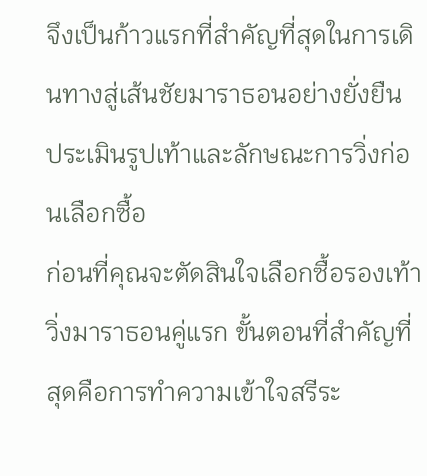จึงเป็นก้าวแรกที่สำคัญที่สุดในการเดินทางสู่เส้นชัยมาราธอนอย่างยั่งยืน
ประเมินรูปเท้าและลักษณะการวิ่งก่อนเลือกซื้อ
ก่อนที่คุณจะตัดสินใจเลือกซื้อรองเท้าวิ่งมาราธอนคู่แรก ขั้นตอนที่สำคัญที่สุดคือการทำความเข้าใจสรีระ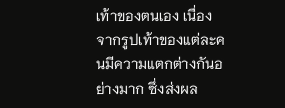เท้าของตนเอง เนื่องจากรูปเท้าของแต่ละคนมีความแตกต่างกันอย่างมาก ซึ่งส่งผล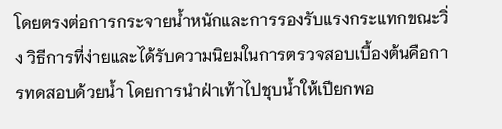โดยตรงต่อการกระจายน้ำหนักและการรองรับแรงกระแทกขณะวิ่ง วิธีการที่ง่ายและได้รับความนิยมในการตรวจสอบเบื้องต้นคือการทดสอบด้วยน้ำ โดยการนำฝ่าเท้าไปชุบน้ำให้เปียกพอ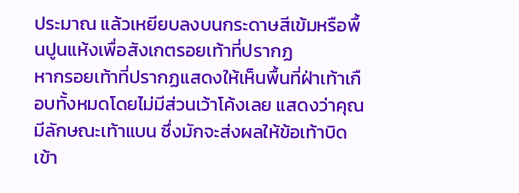ประมาณ แล้วเหยียบลงบนกระดาษสีเข้มหรือพื้นปูนแห้งเพื่อสังเกตรอยเท้าที่ปรากฏ
หากรอยเท้าที่ปรากฏแสดงให้เห็นพื้นที่ฝ่าเท้าเกือบทั้งหมดโดยไม่มีส่วนเว้าโค้งเลย แสดงว่าคุณมีลักษณะเท้าแบน ซึ่งมักจะส่งผลให้ข้อเท้าบิดเข้า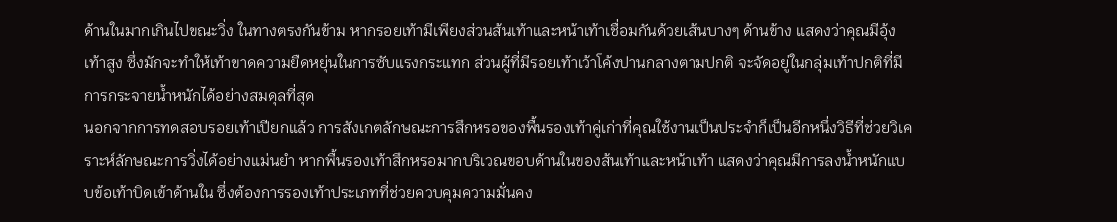ด้านในมากเกินไปขณะวิ่ง ในทางตรงกันข้าม หากรอยเท้ามีเพียงส่วนส้นเท้าและหน้าเท้าเชื่อมกันด้วยเส้นบางๆ ด้านข้าง แสดงว่าคุณมีอุ้งเท้าสูง ซึ่งมักจะทำให้เท้าขาดความยืดหยุ่นในการซับแรงกระแทก ส่วนผู้ที่มีรอยเท้าเว้าโค้งปานกลางตามปกติ จะจัดอยู่ในกลุ่มเท้าปกติที่มีการกระจายน้ำหนักได้อย่างสมดุลที่สุด
นอกจากการทดสอบรอยเท้าเปียกแล้ว การสังเกตลักษณะการสึกหรอของพื้นรองเท้าคู่เก่าที่คุณใช้งานเป็นประจำก็เป็นอีกหนึ่งวิธีที่ช่วยวิเคราะห์ลักษณะการวิ่งได้อย่างแม่นยำ หากพื้นรองเท้าสึกหรอมากบริเวณขอบด้านในของส้นเท้าและหน้าเท้า แสดงว่าคุณมีการลงน้ำหนักแบบข้อเท้าบิดเข้าด้านใน ซึ่งต้องการรองเท้าประเภทที่ช่วยควบคุมความมั่นคง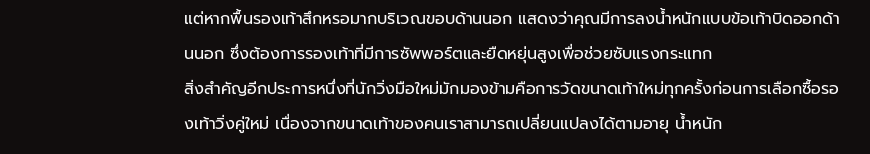แต่หากพื้นรองเท้าสึกหรอมากบริเวณขอบด้านนอก แสดงว่าคุณมีการลงน้ำหนักแบบข้อเท้าบิดออกด้านนอก ซึ่งต้องการรองเท้าที่มีการซัพพอร์ตและยืดหยุ่นสูงเพื่อช่วยซับแรงกระแทก
สิ่งสำคัญอีกประการหนึ่งที่นักวิ่งมือใหม่มักมองข้ามคือการวัดขนาดเท้าใหม่ทุกครั้งก่อนการเลือกซื้อรองเท้าวิ่งคู่ใหม่ เนื่องจากขนาดเท้าของคนเราสามารถเปลี่ยนแปลงได้ตามอายุ น้ำหนัก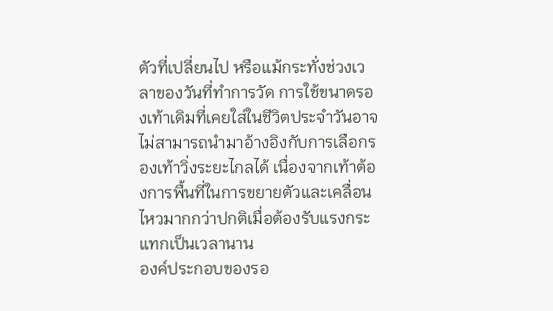ตัวที่เปลี่ยนไป หรือแม้กระทั่งช่วงเวลาของวันที่ทำการวัด การใช้ขนาดรองเท้าเดิมที่เคยใส่ในชีวิตประจำวันอาจไม่สามารถนำมาอ้างอิงกับการเลือกรองเท้าวิ่งระยะไกลได้ เนื่องจากเท้าต้องการพื้นที่ในการขยายตัวและเคลื่อนไหวมากกว่าปกติเมื่อต้องรับแรงกระแทกเป็นเวลานาน
องค์ประกอบของรอ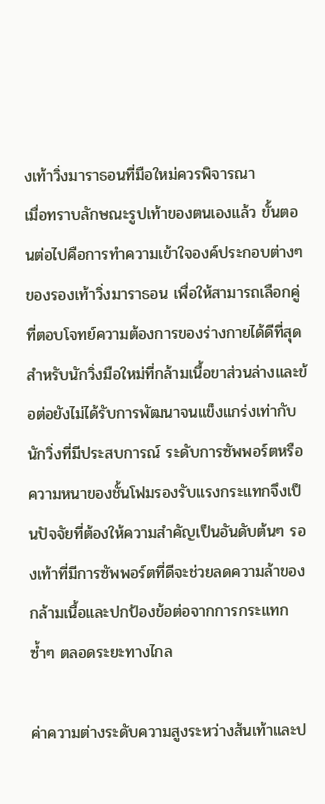งเท้าวิ่งมาราธอนที่มือใหม่ควรพิจารณา
เมื่อทราบลักษณะรูปเท้าของตนเองแล้ว ขั้นตอนต่อไปคือการทำความเข้าใจองค์ประกอบต่างๆ ของรองเท้าวิ่งมาราธอน เพื่อให้สามารถเลือกคู่ที่ตอบโจทย์ความต้องการของร่างกายได้ดีที่สุด สำหรับนักวิ่งมือใหม่ที่กล้ามเนื้อขาส่วนล่างและข้อต่อยังไม่ได้รับการพัฒนาจนแข็งแกร่งเท่ากับนักวิ่งที่มีประสบการณ์ ระดับการซัพพอร์ตหรือความหนาของชั้นโฟมรองรับแรงกระแทกจึงเป็นปัจจัยที่ต้องให้ความสำคัญเป็นอันดับต้นๆ รองเท้าที่มีการซัพพอร์ตที่ดีจะช่วยลดความล้าของกล้ามเนื้อและปกป้องข้อต่อจากการกระแทกซ้ำๆ ตลอดระยะทางไกล

ค่าความต่างระดับความสูงระหว่างส้นเท้าและป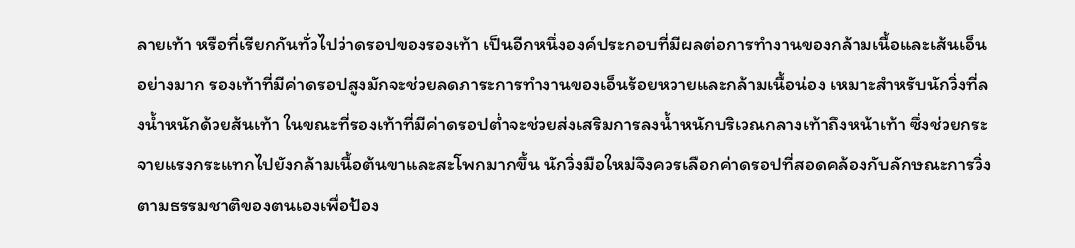ลายเท้า หรือที่เรียกกันทั่วไปว่าดรอปของรองเท้า เป็นอีกหนึ่งองค์ประกอบที่มีผลต่อการทำงานของกล้ามเนื้อและเส้นเอ็นอย่างมาก รองเท้าที่มีค่าดรอปสูงมักจะช่วยลดภาระการทำงานของเอ็นร้อยหวายและกล้ามเนื้อน่อง เหมาะสำหรับนักวิ่งที่ลงน้ำหนักด้วยส้นเท้า ในขณะที่รองเท้าที่มีค่าดรอปต่ำจะช่วยส่งเสริมการลงน้ำหนักบริเวณกลางเท้าถึงหน้าเท้า ซึ่งช่วยกระจายแรงกระแทกไปยังกล้ามเนื้อต้นขาและสะโพกมากขึ้น นักวิ่งมือใหม่จึงควรเลือกค่าดรอปที่สอดคล้องกับลักษณะการวิ่งตามธรรมชาติของตนเองเพื่อป้อง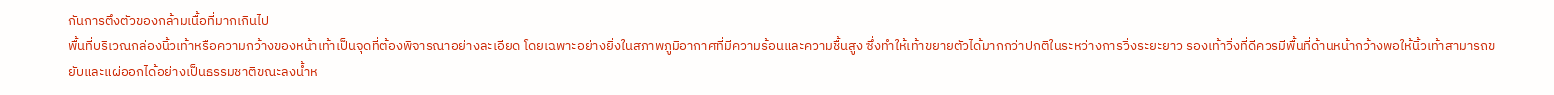กันการตึงตัวของกล้ามเนื้อที่มากเกินไป
พื้นที่บริเวณกล่องนิ้วเท้าหรือความกว้างของหน้าเท้าเป็นจุดที่ต้องพิจารณาอย่างละเอียด โดยเฉพาะอย่างยิ่งในสภาพภูมิอากาศที่มีความร้อนและความชื้นสูง ซึ่งทำให้เท้าขยายตัวได้มากกว่าปกติในระหว่างการวิ่งระยะยาว รองเท้าวิ่งที่ดีควรมีพื้นที่ด้านหน้ากว้างพอให้นิ้วเท้าสามารถขยับและแผ่ออกได้อย่างเป็นธรรมชาติขณะลงน้ำห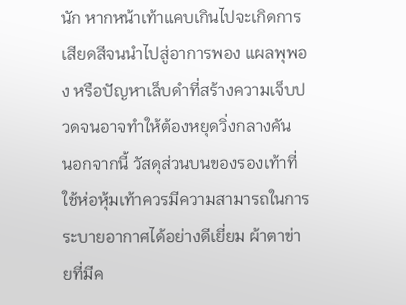นัก หากหน้าเท้าแคบเกินไปจะเกิดการเสียดสีจนนำไปสู่อาการพอง แผลพุพอง หรือปัญหาเล็บดำที่สร้างความเจ็บปวดจนอาจทำให้ต้องหยุดวิ่งกลางคัน
นอกจากนี้ วัสดุส่วนบนของรองเท้าที่ใช้ห่อหุ้มเท้าควรมีความสามารถในการระบายอากาศได้อย่างดีเยี่ยม ผ้าตาข่ายที่มีค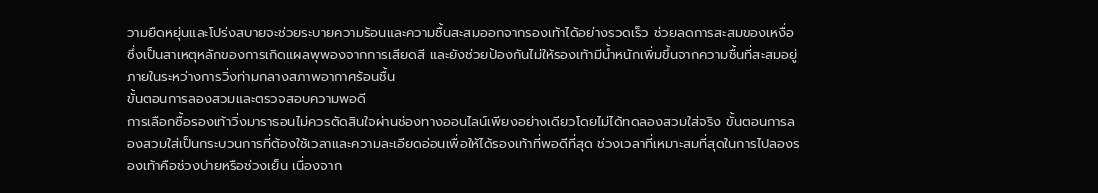วามยืดหยุ่นและโปร่งสบายจะช่วยระบายความร้อนและความชื้นสะสมออกจากรองเท้าได้อย่างรวดเร็ว ช่วยลดการสะสมของเหงื่อซึ่งเป็นสาเหตุหลักของการเกิดแผลพุพองจากการเสียดสี และยังช่วยป้องกันไม่ให้รองเท้ามีน้ำหนักเพิ่มขึ้นจากความชื้นที่สะสมอยู่ภายในระหว่างการวิ่งท่ามกลางสภาพอากาศร้อนชื้น
ขั้นตอนการลองสวมและตรวจสอบความพอดี
การเลือกซื้อรองเท้าวิ่งมาราธอนไม่ควรตัดสินใจผ่านช่องทางออนไลน์เพียงอย่างเดียวโดยไม่ได้ทดลองสวมใส่จริง ขั้นตอนการลองสวมใส่เป็นกระบวนการที่ต้องใช้เวลาและความละเอียดอ่อนเพื่อให้ได้รองเท้าที่พอดีที่สุด ช่วงเวลาที่เหมาะสมที่สุดในการไปลองรองเท้าคือช่วงบ่ายหรือช่วงเย็น เนื่องจาก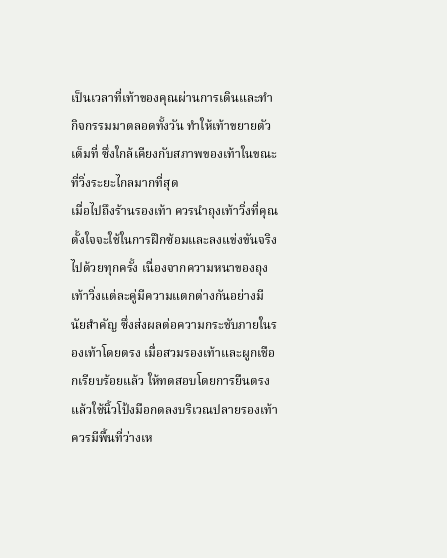เป็นเวลาที่เท้าของคุณผ่านการเดินและทำกิจกรรมมาตลอดทั้งวัน ทำให้เท้าขยายตัวเต็มที่ ซึ่งใกล้เคียงกับสภาพของเท้าในขณะที่วิ่งระยะไกลมากที่สุด
เมื่อไปถึงร้านรองเท้า ควรนำถุงเท้าวิ่งที่คุณตั้งใจจะใช้ในการฝึกซ้อมและลงแข่งขันจริงไปด้วยทุกครั้ง เนื่องจากความหนาของถุงเท้าวิ่งแต่ละคู่มีความแตกต่างกันอย่างมีนัยสำคัญ ซึ่งส่งผลต่อความกระชับภายในรองเท้าโดยตรง เมื่อสวมรองเท้าและผูกเชือกเรียบร้อยแล้ว ให้ทดสอบโดยการยืนตรงแล้วใช้นิ้วโป้งมือกดลงบริเวณปลายรองเท้า ควรมีพื้นที่ว่างเห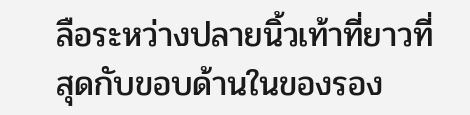ลือระหว่างปลายนิ้วเท้าที่ยาวที่สุดกับขอบด้านในของรอง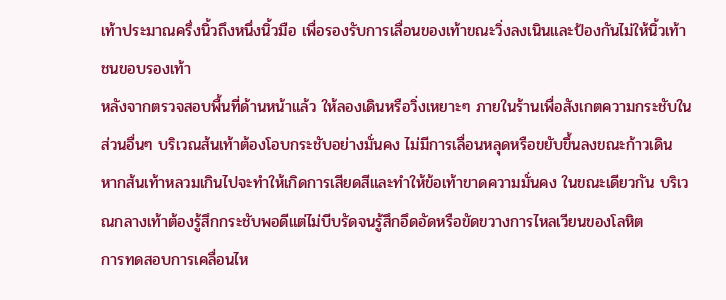เท้าประมาณครึ่งนิ้วถึงหนึ่งนิ้วมือ เพื่อรองรับการเลื่อนของเท้าขณะวิ่งลงเนินและป้องกันไม่ให้นิ้วเท้าชนขอบรองเท้า
หลังจากตรวจสอบพื้นที่ด้านหน้าแล้ว ให้ลองเดินหรือวิ่งเหยาะๆ ภายในร้านเพื่อสังเกตความกระชับในส่วนอื่นๆ บริเวณส้นเท้าต้องโอบกระชับอย่างมั่นคง ไม่มีการเลื่อนหลุดหรือขยับขึ้นลงขณะก้าวเดิน หากส้นเท้าหลวมเกินไปจะทำให้เกิดการเสียดสีและทำให้ข้อเท้าขาดความมั่นคง ในขณะเดียวกัน บริเวณกลางเท้าต้องรู้สึกกระชับพอดีแต่ไม่บีบรัดจนรู้สึกอึดอัดหรือขัดขวางการไหลเวียนของโลหิต
การทดสอบการเคลื่อนไห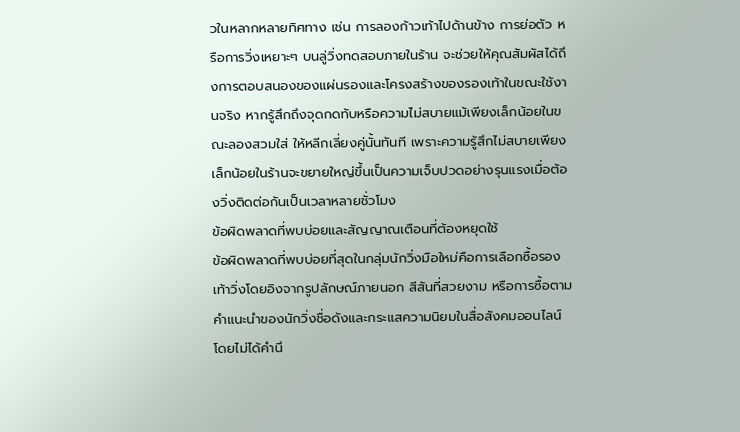วในหลากหลายทิศทาง เช่น การลองก้าวเท้าไปด้านข้าง การย่อตัว หรือการวิ่งเหยาะๆ บนลู่วิ่งทดสอบภายในร้าน จะช่วยให้คุณสัมผัสได้ถึงการตอบสนองของแผ่นรองและโครงสร้างของรองเท้าในขณะใช้งานจริง หากรู้สึกถึงจุดกดทับหรือความไม่สบายแม้เพียงเล็กน้อยในขณะลองสวมใส่ ให้หลีกเลี่ยงคู่นั้นทันที เพราะความรู้สึกไม่สบายเพียงเล็กน้อยในร้านจะขยายใหญ่ขึ้นเป็นความเจ็บปวดอย่างรุนแรงเมื่อต้องวิ่งติดต่อกันเป็นเวลาหลายชั่วโมง
ข้อผิดพลาดที่พบบ่อยและสัญญาณเตือนที่ต้องหยุดใช้
ข้อผิดพลาดที่พบบ่อยที่สุดในกลุ่มนักวิ่งมือใหม่คือการเลือกซื้อรองเท้าวิ่งโดยอิงจากรูปลักษณ์ภายนอก สีสันที่สวยงาม หรือการซื้อตามคำแนะนำของนักวิ่งชื่อดังและกระแสความนิยมในสื่อสังคมออนไลน์ โดยไม่ได้คำนึ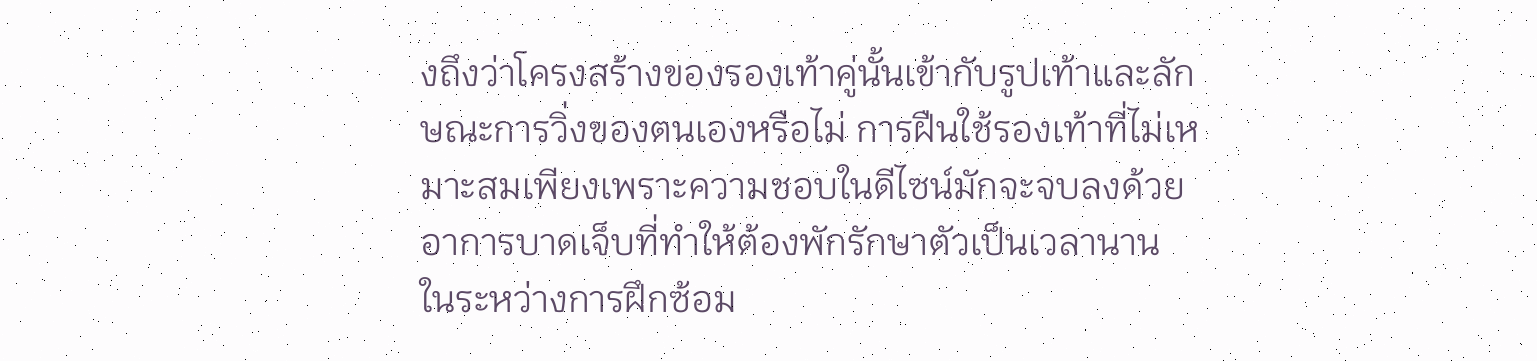งถึงว่าโครงสร้างของรองเท้าคู่นั้นเข้ากับรูปเท้าและลักษณะการวิ่งของตนเองหรือไม่ การฝืนใช้รองเท้าที่ไม่เหมาะสมเพียงเพราะความชอบในดีไซน์มักจะจบลงด้วยอาการบาดเจ็บที่ทำให้ต้องพักรักษาตัวเป็นเวลานาน
ในระหว่างการฝึกซ้อม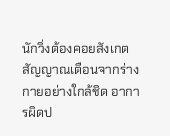นักวิ่งต้องคอยสังเกตสัญญาณเตือนจากร่างกายอย่างใกล้ชิด อาการผิดป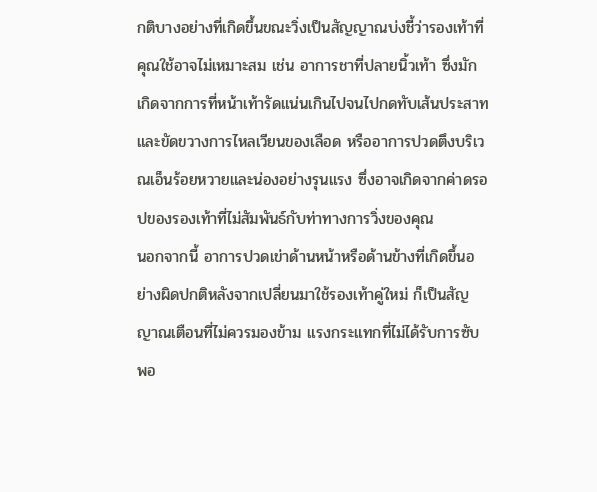กติบางอย่างที่เกิดขึ้นขณะวิ่งเป็นสัญญาณบ่งชี้ว่ารองเท้าที่คุณใช้อาจไม่เหมาะสม เช่น อาการชาที่ปลายนิ้วเท้า ซึ่งมักเกิดจากการที่หน้าเท้ารัดแน่นเกินไปจนไปกดทับเส้นประสาทและขัดขวางการไหลเวียนของเลือด หรืออาการปวดตึงบริเวณเอ็นร้อยหวายและน่องอย่างรุนแรง ซึ่งอาจเกิดจากค่าดรอปของรองเท้าที่ไม่สัมพันธ์กับท่าทางการวิ่งของคุณ
นอกจากนี้ อาการปวดเข่าด้านหน้าหรือด้านข้างที่เกิดขึ้นอย่างผิดปกติหลังจากเปลี่ยนมาใช้รองเท้าคู่ใหม่ ก็เป็นสัญญาณเตือนที่ไม่ควรมองข้าม แรงกระแทกที่ไม่ได้รับการซับพอ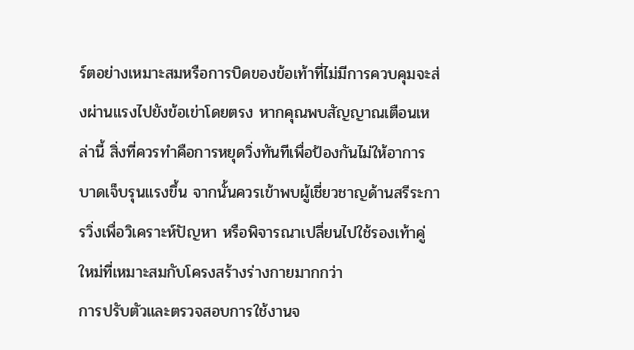ร์ตอย่างเหมาะสมหรือการบิดของข้อเท้าที่ไม่มีการควบคุมจะส่งผ่านแรงไปยังข้อเข่าโดยตรง หากคุณพบสัญญาณเตือนเหล่านี้ สิ่งที่ควรทำคือการหยุดวิ่งทันทีเพื่อป้องกันไม่ให้อาการบาดเจ็บรุนแรงขึ้น จากนั้นควรเข้าพบผู้เชี่ยวชาญด้านสรีระการวิ่งเพื่อวิเคราะห์ปัญหา หรือพิจารณาเปลี่ยนไปใช้รองเท้าคู่ใหม่ที่เหมาะสมกับโครงสร้างร่างกายมากกว่า
การปรับตัวและตรวจสอบการใช้งานจ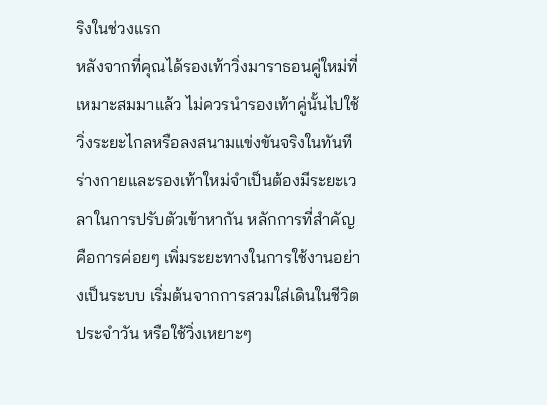ริงในช่วงแรก
หลังจากที่คุณได้รองเท้าวิ่งมาราธอนคู่ใหม่ที่เหมาะสมมาแล้ว ไม่ควรนำรองเท้าคู่นั้นไปใช้วิ่งระยะไกลหรือลงสนามแข่งขันจริงในทันที ร่างกายและรองเท้าใหม่จำเป็นต้องมีระยะเวลาในการปรับตัวเข้าหากัน หลักการที่สำคัญคือการค่อยๆ เพิ่มระยะทางในการใช้งานอย่างเป็นระบบ เริ่มต้นจากการสวมใส่เดินในชีวิตประจำวัน หรือใช้วิ่งเหยาะๆ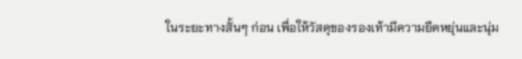ในระยะทางสั้นๆ ก่อน เพื่อให้วัสดุของรองเท้ามีความยืดหยุ่นและนุ่ม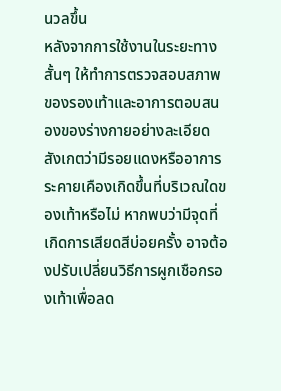นวลขึ้น
หลังจากการใช้งานในระยะทางสั้นๆ ให้ทำการตรวจสอบสภาพของรองเท้าและอาการตอบสนองของร่างกายอย่างละเอียด สังเกตว่ามีรอยแดงหรืออาการระคายเคืองเกิดขึ้นที่บริเวณใดของเท้าหรือไม่ หากพบว่ามีจุดที่เกิดการเสียดสีบ่อยครั้ง อาจต้องปรับเปลี่ยนวิธีการผูกเชือกรองเท้าเพื่อลด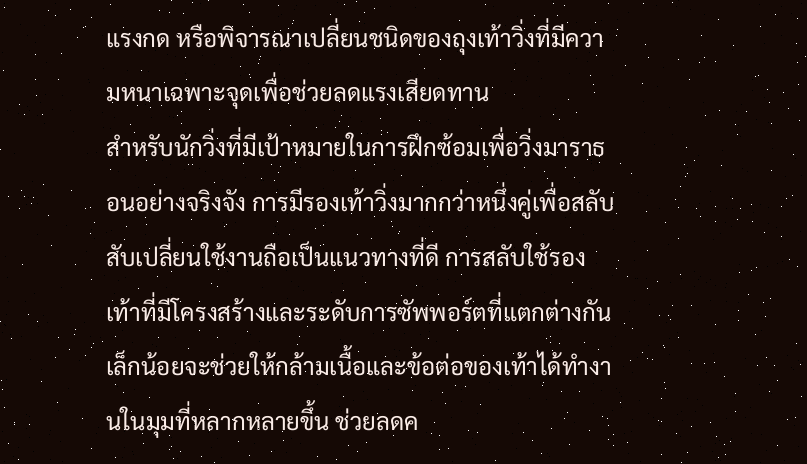แรงกด หรือพิจารณาเปลี่ยนชนิดของถุงเท้าวิ่งที่มีความหนาเฉพาะจุดเพื่อช่วยลดแรงเสียดทาน
สำหรับนักวิ่งที่มีเป้าหมายในการฝึกซ้อมเพื่อวิ่งมาราธอนอย่างจริงจัง การมีรองเท้าวิ่งมากกว่าหนึ่งคู่เพื่อสลับสับเปลี่ยนใช้งานถือเป็นแนวทางที่ดี การสลับใช้รองเท้าที่มีโครงสร้างและระดับการซัพพอร์ตที่แตกต่างกันเล็กน้อยจะช่วยให้กล้ามเนื้อและข้อต่อของเท้าได้ทำงานในมุมที่หลากหลายขึ้น ช่วยลดค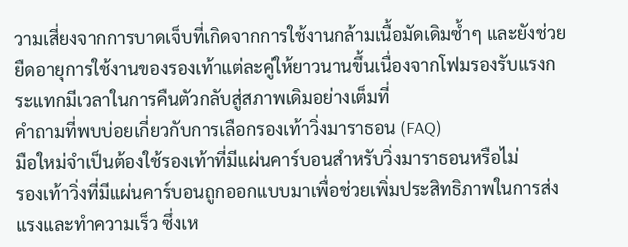วามเสี่ยงจากการบาดเจ็บที่เกิดจากการใช้งานกล้ามเนื้อมัดเดิมซ้ำๆ และยังช่วยยืดอายุการใช้งานของรองเท้าแต่ละคู่ให้ยาวนานขึ้นเนื่องจากโฟมรองรับแรงกระแทกมีเวลาในการคืนตัวกลับสู่สภาพเดิมอย่างเต็มที่
คำถามที่พบบ่อยเกี่ยวกับการเลือกรองเท้าวิ่งมาราธอน (FAQ)
มือใหม่จำเป็นต้องใช้รองเท้าที่มีแผ่นคาร์บอนสำหรับวิ่งมาราธอนหรือไม่
รองเท้าวิ่งที่มีแผ่นคาร์บอนถูกออกแบบมาเพื่อช่วยเพิ่มประสิทธิภาพในการส่งแรงและทำความเร็ว ซึ่งเห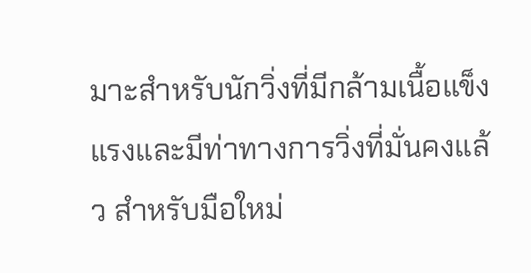มาะสำหรับนักวิ่งที่มีกล้ามเนื้อแข็งแรงและมีท่าทางการวิ่งที่มั่นคงแล้ว สำหรับมือใหม่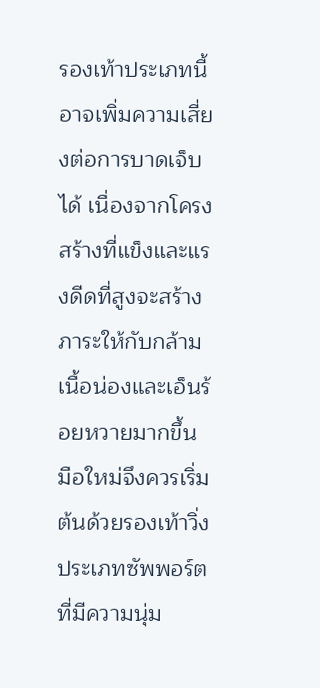รองเท้าประเภทนี้อาจเพิ่มความเสี่ยงต่อการบาดเจ็บได้ เนื่องจากโครงสร้างที่แข็งและแรงดีดที่สูงจะสร้างภาระให้กับกล้ามเนื้อน่องและเอ็นร้อยหวายมากขึ้น มือใหม่จึงควรเริ่มต้นด้วยรองเท้าวิ่งประเภทซัพพอร์ตที่มีความนุ่ม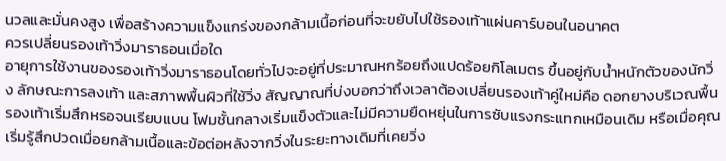นวลและมั่นคงสูง เพื่อสร้างความแข็งแกร่งของกล้ามเนื้อก่อนที่จะขยับไปใช้รองเท้าแผ่นคาร์บอนในอนาคต
ควรเปลี่ยนรองเท้าวิ่งมาราธอนเมื่อใด
อายุการใช้งานของรองเท้าวิ่งมาราธอนโดยทั่วไปจะอยู่ที่ประมาณหกร้อยถึงแปดร้อยกิโลเมตร ขึ้นอยู่กับน้ำหนักตัวของนักวิ่ง ลักษณะการลงเท้า และสภาพพื้นผิวที่ใช้วิ่ง สัญญาณที่บ่งบอกว่าถึงเวลาต้องเปลี่ยนรองเท้าคู่ใหม่คือ ดอกยางบริเวณพื้นรองเท้าเริ่มสึกหรอจนเรียบแบน โฟมชั้นกลางเริ่มแข็งตัวและไม่มีความยืดหยุ่นในการซับแรงกระแทกเหมือนเดิม หรือเมื่อคุณเริ่มรู้สึกปวดเมื่อยกล้ามเนื้อและข้อต่อหลังจากวิ่งในระยะทางเดิมที่เคยวิ่ง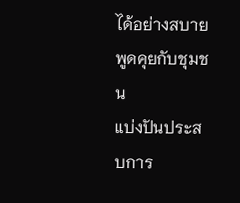ได้อย่างสบาย
พูดคุยกับชุมชน
แบ่งปันประสบการ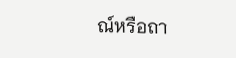ณ์หรือถา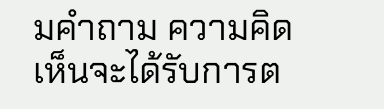มคำถาม ความคิดเห็นจะได้รับการต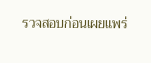รวจสอบก่อนเผยแพร่